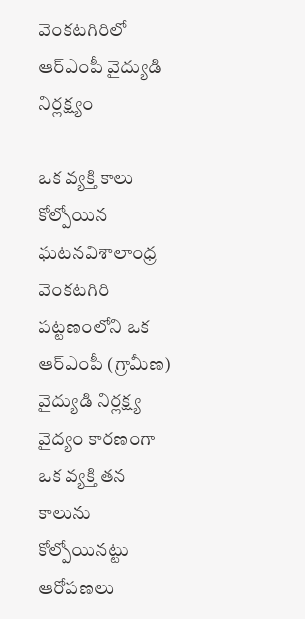వెంకటగిరిలో ఆర్ఎంపీ వైద్యుడి నిర్లక్ష్యం

ఒక వ్యక్తి కాలు కోల్పోయిన ఘటనవిశాలాంధ్ర వెంకటగిరి పట్టణంలోని ఒక ఆర్ఎంపీ (గ్రామీణ) వైద్యుడి నిర్లక్ష్య వైద్యం కారణంగా ఒక వ్యక్తి తన కాలును కోల్పోయినట్టు ఆరోపణలు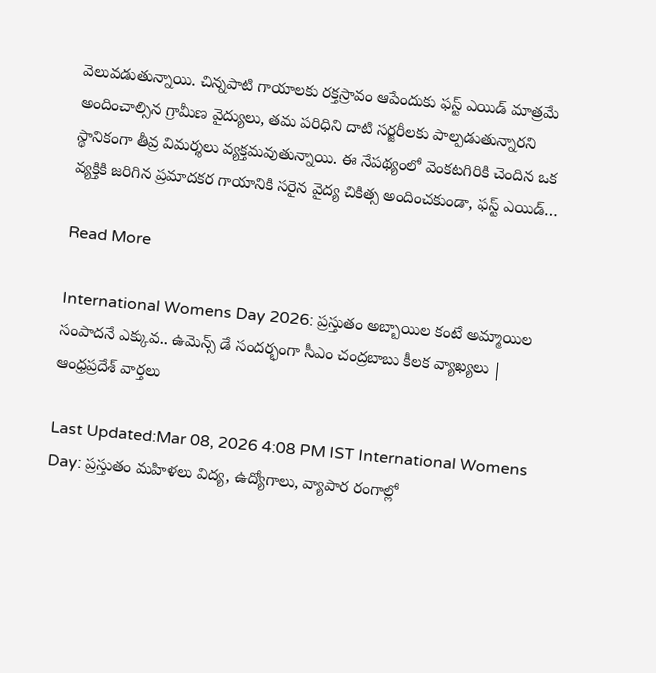వెలువడుతున్నాయి. చిన్నపాటి గాయాలకు రక్తస్రావం ఆపేందుకు ఫస్ట్ ఎయిడ్ మాత్రమే అందించాల్సిన గ్రామీణ వైద్యులు, తమ పరిధిని దాటి సర్జరీలకు పాల్పడుతున్నారని స్థానికంగా తీవ్ర విమర్శలు వ్యక్తమవుతున్నాయి. ఈ నేపథ్యంలో వెంకటగిరికి చెందిన ఒక వ్యక్తికి జరిగిన ప్రమాదకర గాయానికి సరైన వైద్య చికిత్స అందించకుండా, ఫస్ట్ ఎయిడ్…

Read More

International Womens Day 2026: ప్రస్తుతం అబ్బాయిల కంటే అమ్మాయిల సంపాదనే ఎక్కువ.. ఉమెన్స్ డే సందర్భంగా సీఎం చంద్రబాబు కీలక వ్యాఖ్యలు | ఆంధ్రప్రదేశ్ వార్తలు

Last Updated:Mar 08, 2026 4:08 PM IST International Womens Day: ప్రస్తుతం మహిళలు విద్య, ఉద్యోగాలు, వ్యాపార రంగాల్లో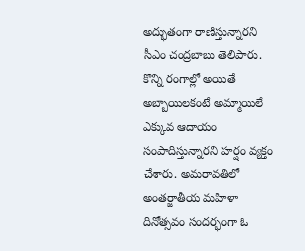అద్భుతంగా రాణిస్తున్నారని సీఎం చంద్రబాబు తెలిపారు. కొన్ని రంగాల్లో అయితే అబ్బాయిలకంటే అమ్మాయిలే ఎక్కువ ఆదాయం సంపాదిస్తున్నారని హర్షం వ్యక్తం చేశారు. అమరావతిలో అంతర్జాతీయ మహిళా దినోత్సవం సందర్భంగా ఓ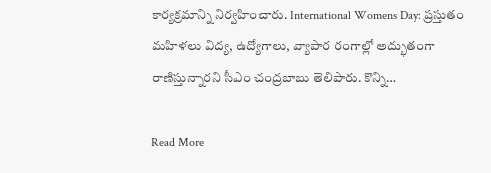కార్యక్రమాన్ని నిర్వహించారు. International Womens Day: ప్రస్తుతం మహిళలు విద్య, ఉద్యోగాలు, వ్యాపార రంగాల్లో అద్భుతంగా రాణిస్తున్నారని సీఎం చంద్రబాబు తెలిపారు. కొన్ని…

Read More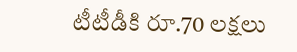టీటీడీకి రూ.70 లక్షలు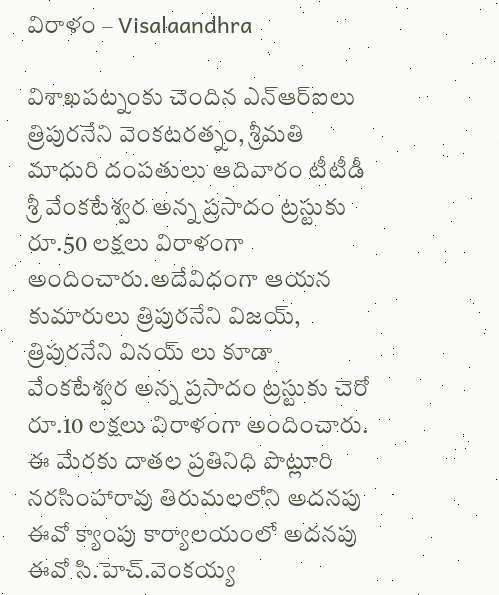విరాళం – Visalaandhra

విశాఖపట్నంకు చెందిన ఎన్ఆర్ఐలు త్రిపురనేని వెంకటరత్నం, శ్రీమతి మాధురి దంపతులు ఆదివారం టీటీడీ శ్రీ వేంకటేశ్వర అన్న ప్రసాదం ట్రస్టుకు రూ.50 లక్షలు విరాళంగా అందించారు.అదేవిధంగా ఆయన కుమారులు త్రిపురనేని విజయ్, త్రిపురనేని వినయ్ లు కూడా వేంకటేశ్వర అన్న ప్రసాదం ట్రస్టుకు చెరో రూ.10 లక్షలు విరాళంగా అందించారు. ఈ మేరకు దాతల ప్రతినిధి పొట్లూరి నరసింహారావు తిరుమలలోని అదనపు ఈవో క్యాంపు కార్యాలయంలో అదనపు ఈవో సి.హెచ్.వెంకయ్య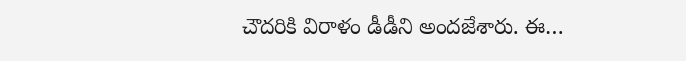చౌదరికి విరాళం డీడీని అందజేశారు‌. ఈ…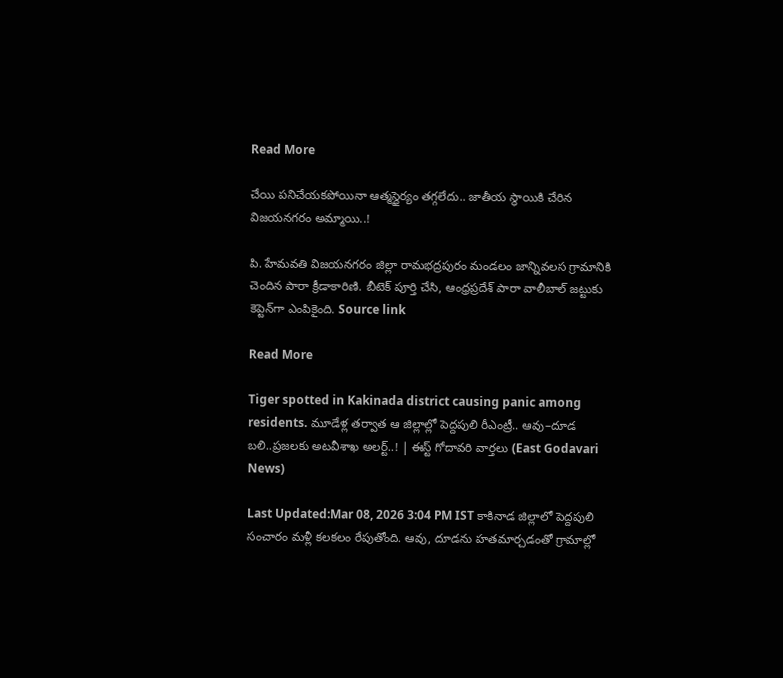Read More

చేయి పనిచేయకపోయినా ఆత్మస్థైర్యం తగ్గలేదు.. జాతీయ స్థాయికి చేరిన విజయనగరం అమ్మాయి..!

పి. హేమవతి విజయనగరం జిల్లా రామభద్రపురం మండలం జాన్నివలస గ్రామానికి చెందిన పారా క్రీడాకారిణి. బీటెక్ పూర్తి చేసి, ఆంధ్రప్రదేశ్ పారా వాలీబాల్ జట్టుకు కెప్టెన్‌గా ఎంపికైంది. Source link

Read More

Tiger spotted in Kakinada district causing panic among residents. మూడేళ్ల తర్వాత ఆ జిల్లాల్లో పెద్దపులి రీఎంట్రీ.. ఆవు–దూడ బలి..ప్రజలకు అటవీశాఖ అలర్ట్..! | ఈస్ట్ గోదావరి వార్తలు (East Godavari News)

Last Updated:Mar 08, 2026 3:04 PM IST కాకినాడ జిల్లాలో పెద్దపులి సంచారం మళ్లీ కలకలం రేపుతోంది. ఆవు, దూడను హతమార్చడంతో గ్రామాల్లో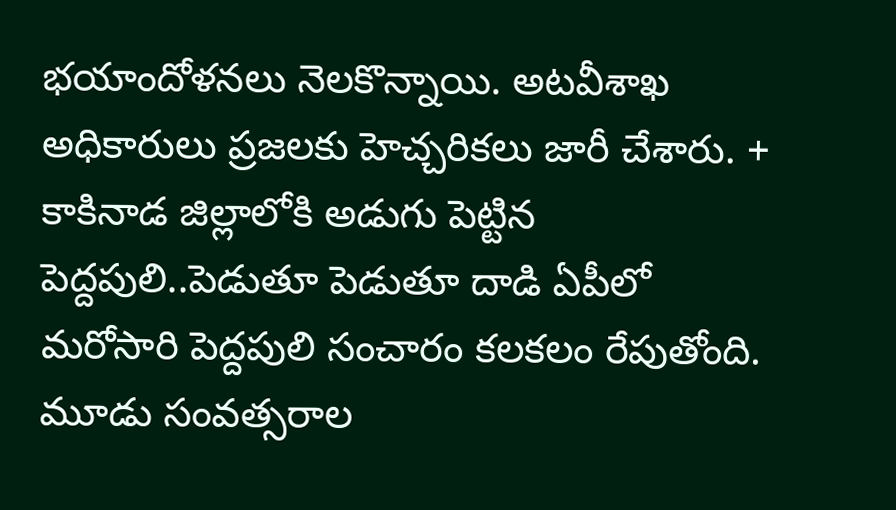భయాందోళనలు నెలకొన్నాయి. అటవీశాఖ అధికారులు ప్రజలకు హెచ్చరికలు జారీ చేశారు. + కాకినాడ జిల్లాలోకి అడుగు పెట్టిన పెద్దపులి..పెడుతూ పెడుతూ దాడి ఏపీలో మరోసారి పెద్దపులి సంచారం కలకలం రేపుతోంది. మూడు సంవత్సరాల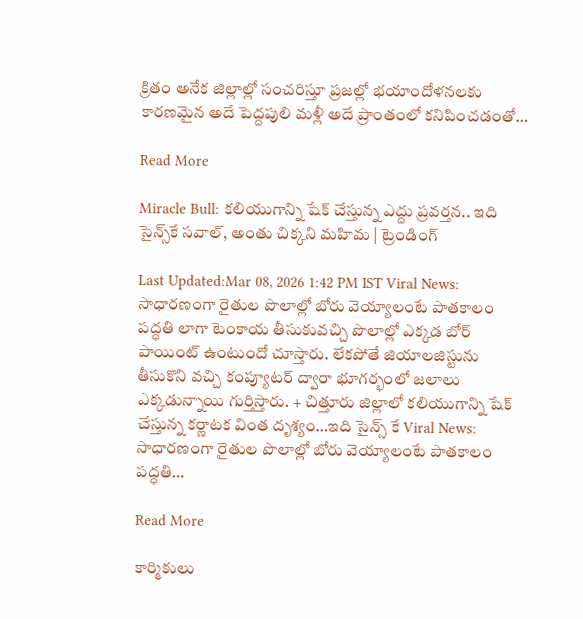క్రితం అనేక జిల్లాల్లో సంచరిస్తూ ప్రజల్లో భయాందోళనలకు కారణమైన అదే పెద్దపులి మళ్లీ అదే ప్రాంతంలో కనిపించడంతో…

Read More

Miracle Bull: కలియుగాన్ని షేక్ చేస్తున్న ఎద్దు ప్రవర్తన.. ఇది సైన్స్‌కే సవాల్, అంతు చిక్కని మహిమ | ట్రెండింగ్

Last Updated:Mar 08, 2026 1:42 PM IST Viral News: సాధారణంగా రైతుల పొలాల్లో బోరు వెయ్యాలంటే పాతకాలం పద్ధతి లాగా టెంకాయ తీసుకువచ్చి పొలాల్లో ఎక్కడ బోర్ పాయింట్ ఉంటుందో చూస్తారు. లేకపోతే జియాలజిస్టును  తీసుకొని వచ్చి కంప్యూటర్ ద్వారా భూగర్భంలో జలాలు ఎక్కడున్నాయి గుర్తిస్తారు. + చిత్తూరు జిల్లాలో కలియుగాన్ని షేక్ చేస్తున్న కర్ణాటక వింత దృశ్యం…ఇది సైన్స్ కే Viral News: సాధారణంగా రైతుల పొలాల్లో బోరు వెయ్యాలంటే పాతకాలం పద్ధతి…

Read More

కార్మికులు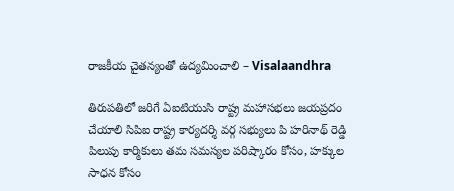రాజకీయ చైతన్యంతో ఉద్యమించాలి – Visalaandhra

తిరుపతిలో జరిగే ఏఐటియుసి రాష్ట్ర మహాసభలు జయప్రదం చేయాలి సిపిఐ రాష్ట్ర కార్యదర్శి వర్గ సభ్యులు పి హరినాథ్ రెడ్డి పిలుపు కార్మికులు తమ సమస్యల పరిష్కారం కోసం, హక్కుల సాధన కోసం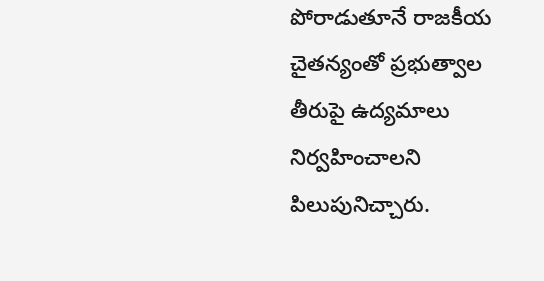పోరాడుతూనే రాజకీయ చైతన్యంతో ప్రభుత్వాల తీరుపై ఉద్యమాలు నిర్వహించాలని పిలుపునిచ్చారు.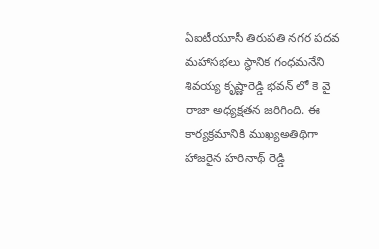ఏఐటీయూసీ తిరుపతి నగర పదవ మహాసభలు స్థానిక గంధమనేని శివయ్య కృష్ణారెడ్డి భవన్ లో కె వై రాజా అధ్యక్షతన జరిగింది. ఈ కార్యక్రమానికి ముఖ్యఅతిథిగా హాజరైన హరినాథ్ రెడ్డి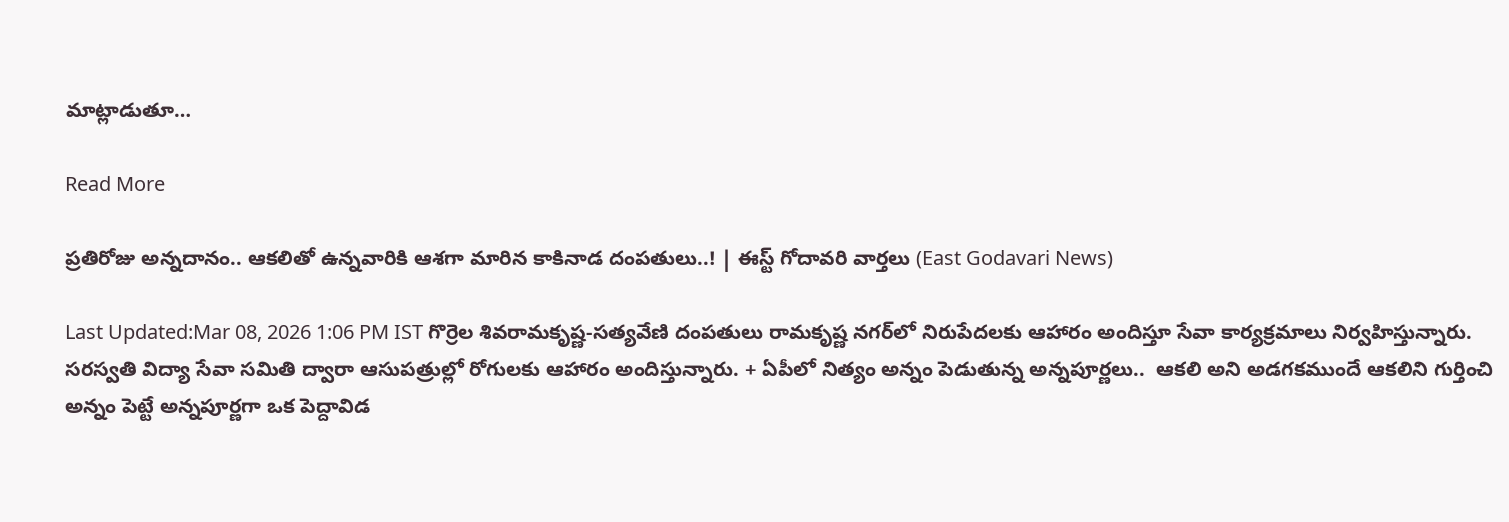మాట్లాడుతూ…

Read More

ప్రతిరోజు అన్నదానం.. ఆకలితో ఉన్నవారికి ఆశగా మారిన కాకినాడ దంపతులు..! | ఈస్ట్ గోదావరి వార్తలు (East Godavari News)

Last Updated:Mar 08, 2026 1:06 PM IST గొర్రెల శివరామకృష్ణ-సత్యవేణి దంపతులు రామకృష్ణ నగర్‌లో నిరుపేదలకు ఆహారం అందిస్తూ సేవా కార్యక్రమాలు నిర్వహిస్తున్నారు. సరస్వతి విద్యా సేవా సమితి ద్వారా ఆసుపత్రుల్లో రోగులకు ఆహారం అందిస్తున్నారు. + ఏపీలో నిత్యం అన్నం పెడుతున్న అన్నపూర్ణలు..  ఆకలి అని అడగకముందే ఆకలిని గుర్తించి అన్నం పెట్టే అన్నపూర్ణగా ఒక పెద్దావిడ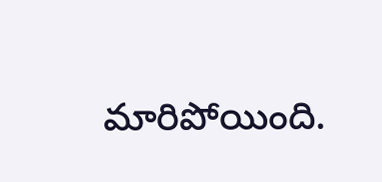మారిపోయింది.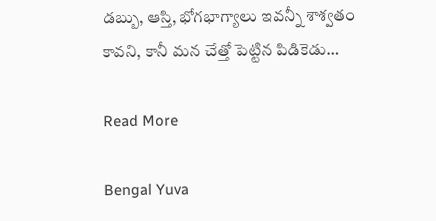డబ్బు, ఆస్తి, భోగభాగ్యాలు ఇవన్నీ శాశ్వతం కావని, కానీ మన చేత్తో పెట్టిన పిడికెడు…

Read More

Bengal Yuva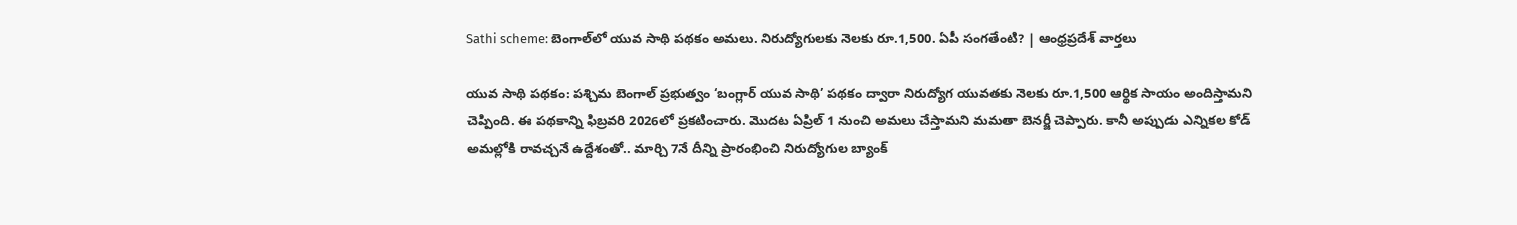Sathi scheme: బెంగాల్‌లో యువ సాథి పథకం అమలు. నిరుద్యోగులకు నెలకు రూ.1,500. ఏపీ సంగతేంటి? | ఆంధ్రప్రదేశ్ వార్తలు

యువ సాథి పథకం: పశ్చిమ బెంగాల్ ప్రభుత్వం ‘బంగ్లార్ యువ సాథి’ పథకం ద్వారా నిరుద్యోగ యువతకు నెలకు రూ.1,500 ఆర్థిక సాయం అందిస్తామని చెప్పింది. ఈ పథకాన్ని ఫిబ్రవరి 2026లో ప్రకటించారు. మొదట ఏప్రిల్ 1 నుంచి అమలు చేస్తామని మమతా బెనర్జీ చెప్పారు. కానీ అప్పుడు ఎన్నికల కోడ్ అమల్లోకి రావచ్చనే ఉద్దేశంతో.. మార్చి 7నే దీన్ని ప్రారంభించి నిరుద్యోగుల బ్యాంక్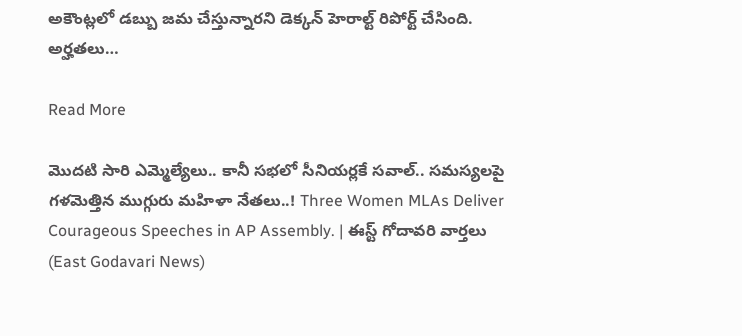అకౌంట్లలో డబ్బు జమ చేస్తున్నారని డెక్కన్ హెరాల్ట్ రిపోర్ట్ చేసింది. అర్హతలు…

Read More

మొదటి సారి ఎమ్మెల్యేలు.. కానీ సభలో సీనియర్లకే సవాల్.. సమస్యలపై గళమెత్తిన ముగ్గురు మహిళా నేతలు..! Three Women MLAs Deliver Courageous Speeches in AP Assembly. | ఈస్ట్ గోదావరి వార్తలు (East Godavari News)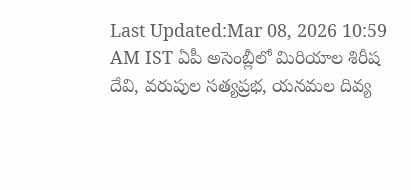Last Updated:Mar 08, 2026 10:59 AM IST ఏపీ అసెంబ్లీలో మిరియాల శిరీష దేవి, వరుపుల సత్యప్రభ, యనమల దివ్య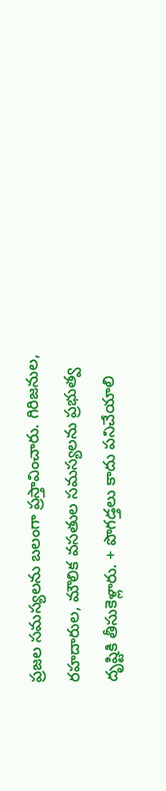ప్రజల సమస్యలను బలంగా ప్రస్తావించారు. గిరిజనుల, రహదారుల, మౌలిక వసతుల సమస్యలను ప్రభుత్వ దృష్టికి తీసుకెళ్లారు. + పొగడ్తలు కాదు పనిచేయాలి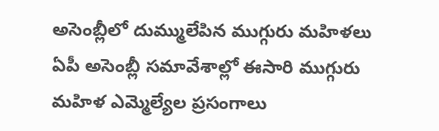అసెంబ్లీలో దుమ్ములేపిన ముగ్గురు మహిళలు ఏపీ అసెంబ్లీ సమావేశాల్లో ఈసారి ముగ్గురు మహిళ ఎమ్మెల్యేల ప్రసంగాలు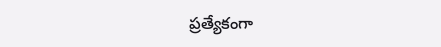ప్రత్యేకంగా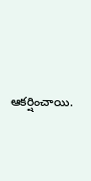ఆకర్షించాయి.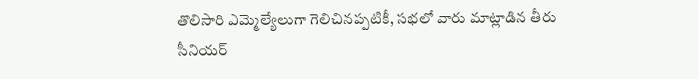తొలిసారి ఎమ్మెల్యేలుగా గెలిచినప్పటికీ, సభలో వారు మాట్లాడిన తీరు సీనియర్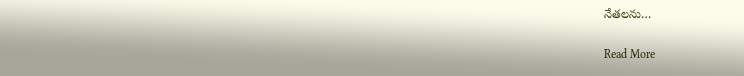నేతలను…

Read More